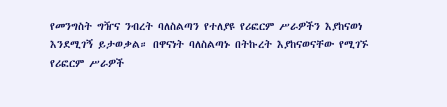የመንግስት ግዥና ንብረት ባለስልጣን የተለያዩ የሪፎርም ሥራዎችን እያከናወነ እንደሚገኝ ይታወቃል። በዋናነት ባለስልጣኑ በትኩረት እያከናወናቸው የሚገኙ የሪፎርም ሥራዎች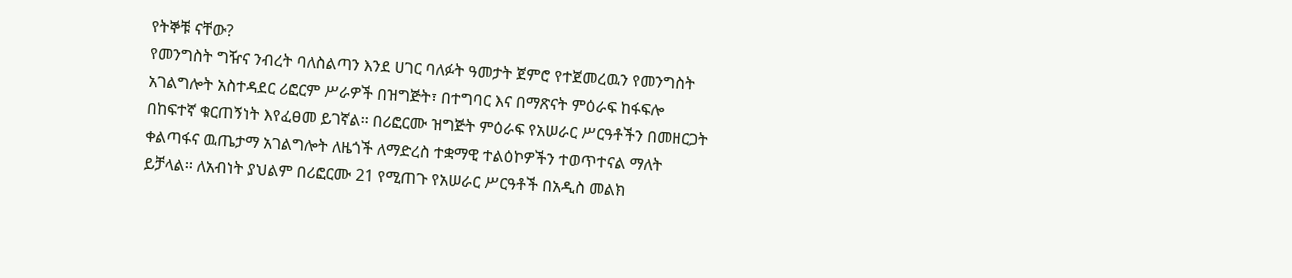የትኞቹ ናቸው?
የመንግስት ግዥና ንብረት ባለስልጣን እንደ ሀገር ባለፉት ዓመታት ጀምሮ የተጀመረዉን የመንግስት አገልግሎት አስተዳደር ሪፎርም ሥራዎች በዝግጅት፣ በተግባር እና በማጽናት ምዕራፍ ከፋፍሎ በከፍተኛ ቁርጠኝነት እየፈፀመ ይገኛል፡፡ በሪፎርሙ ዝግጅት ምዕራፍ የአሠራር ሥርዓቶችን በመዘርጋት ቀልጣፋና ዉጤታማ አገልግሎት ለዜጎች ለማድረስ ተቋማዊ ተልዕኮዎችን ተወጥተናል ማለት ይቻላል፡፡ ለአብነት ያህልም በሪፎርሙ 21 የሚጠጉ የአሠራር ሥርዓቶች በአዲስ መልክ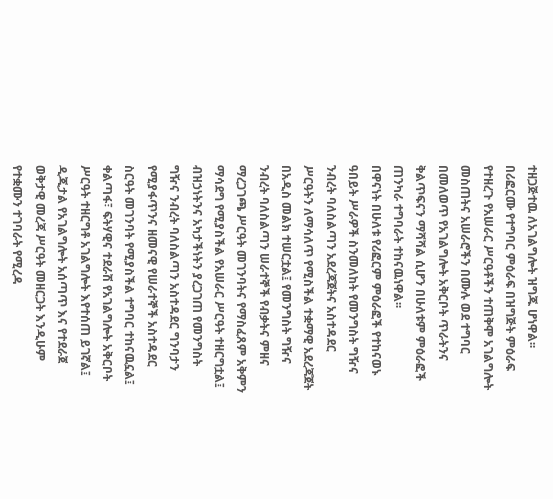ተዘጋጅተዉ ለአገልግሎት ዝግጁ ሆነዋል፡፡
በሪፎርሙ የተግባር ምዕራፍ በዝግጅት ምዕራፍ የተዘረጉ የአሠራር ሥርዓቶችን ተጠቅሞ አገልግሎት መስጠትና አሠራሮችን በሙሉ ወደ ተግባር በመለወጥ የአገልግሎት አቅርቦት ጥራትንና ቅልጥፍናን ማሻሻል ሲሆን በሁለቱም ምዕራፎች ጠንካራ ተግባራት ተከናዉነዋል፡፡
በዋናነት በሁለቱ የሪፎርም ምዕራፎች የተከናወኑ ዓበይት ሥራዎች ስንመለከት የመንግስት ግዥና ንብረት ባለስልጣን አደረጃጀትና አስተዳደር ሥርዓትን ለማሳለጥ የሚስችል ተቋማዊ አደረጃጀት በአዲስ መልክ ተሠርቷል፤ የመንግስት ግዥና ንብረት ባለስልጣን ሠራተኞች የብቃትና ምዘና ማረጋገጫ ሥርዓት መገንባትና የማስፈጸም አቅምን ማሳደግ የሚያስችል የአሠራር ሥርዓት ተዘርግቷል፤ ብዝኃነትንና አካታችነትን ያረጋገጠ የመንግስት ግዥና ንብረት ባለስልጣን አስተዳደር ግንባታን የሚያፋጥንና ዘመናዊ የሠራተኞች አስተዳደር ስርዓት መገንባት የሚያስችል ተግባር ተከናዉኗል፤ ቀልጣፋ፣ ፍትሃዊና ተደራሽ የአገልግሎት አቅርቦት ሥርዓት ተዘርግቶ አገልግሎት እየተሰጠ ይገኛል፤ ዲጂታል የአገልግሎት አሰጣጥ እና የተደራጀ ወቅታዊ መረጃ ሥርዓት መዘርጋት እንዲሁም የተቋሙን ተገባራት የሚረዳ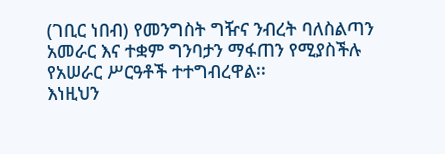(ገቢር ነበብ) የመንግስት ግዥና ንብረት ባለስልጣን አመራር እና ተቋም ግንባታን ማፋጠን የሚያስችሉ የአሠራር ሥርዓቶች ተተግብረዋል፡፡
እነዚህን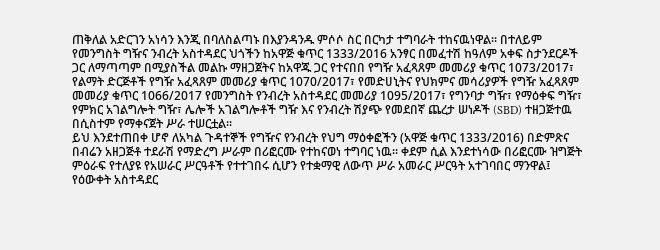ጠቅለል አድርገን አነሳን እንጂ በባለስልጣኑ በእያንዳንዱ ምሶሶ ስር በርካታ ተግባራት ተከናዉነዋል፡፡ በተለይም የመንግስት ግዥና ንብረት አስተዳደር ህጎችን ከአዋጅ ቁጥር 1333/2016 አንፃር በመፈተሽ ከዓለም አቀፍ ስታንደርዶች ጋር ለማጣጣም በሚያስችል መልኩ ማዘጋጀትና ከአዋጁ ጋር የተናበበ የግዥ አፈጻጸም መመሪያ ቁጥር 1073/2017፣ የልማት ድርጅቶች የግዥ አፈጻጸም መመሪያ ቁጥር 1070/2017፣ የመድሀኒትና የህክምና መሳሪያዎች የግዥ አፈጻጸም መመሪያ ቁጥር 1066/2017 የመንግስት የንብረት አስተዳደር መመሪያ 1095/2017፣ የግንባታ ግዥ፣ የማዕቀፍ ግዥ፣ የምክር አገልግሎት ግዥ፣ ሌሎች አገልግሎቶች ግዥ እና የንብረት ሽያጭ የመደበኛ ጨረታ ሠነዶች (SBD) ተዘጋጅተዉ በሲስተም የማቀናጀት ሥራ ተሠርቷል፡፡
ይህ እንደተጠበቀ ሆኖ ለአካል ጉዳተኞች የግዥና የንብረት የህግ ማዕቀፎችን (አዋጅ ቁጥር 1333/2016) በድምጽና በብሬን አዘጋጅቶ ተደራሽ የማድረግ ሥራም በሪፎርሙ የተከናወነ ተግባር ነዉ፡፡ ቀደም ሲል እንደተነሳው በሪፎርሙ ዝግጅት ምዕራፍ የተለያዩ የአሠራር ሥርዓቶች የተተገበሩ ሲሆን የተቋማዊ ለውጥ ሥራ አመራር ሥርዓት አተገባበር ማንዋል፤ የዕውቀት አስተዳደር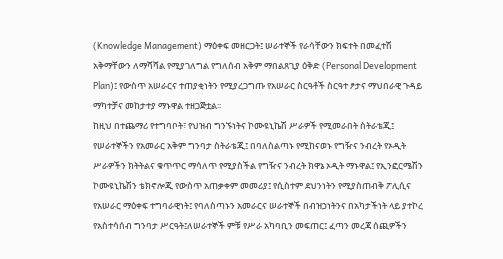(Knowledge Management) ማዕቀፍ መዘርጋት፤ ሠራተኞች የራሳቸውን ክፍተት በመፈተሽ አቅማቸውን ለማሻሻል የሚያገለግል የግለሰብ አቅም ማበልጸጊያ ዕቅድ (Personal Development Plan)፤ የውስጥ አሠራርና ተጠያቂነትን የሚያረጋግጡ የአሠራር ስርዓቶች ስርዓተ ፆታና ማህበራዊ ጉዳይ ማካተቻና መከታተያ ማኑዋል ተዘጋጅቷል፡፡
ከዚህ በተጨማሪ የተግባቦት፣ የህዝብ ግንኙነትና ኮሙዩኒኬሽ ሥራዎች የሚመራበት ስትራቴጂ፤ የሠራተኞችን የአመራር አቅም ግንባታ ስትራቴጂ፤ በባለስልጣኑ የሚከናወኑ የግዥና ንብረት የኦዲት ሥራዎችን ክትትልና ቁጥጥር ማሳለጥ የሚያስችል የግዥና ንብረት ክዋኔ ኦዲት ማኑዋል፤ የኢንፎርሜሽን ኮሙዩኒኬሽን ቴክኖሎጂ የውስጥ አጠቃቀም መመሪያ፤ የሲስተም ደህንነትን የሚያስጠብቅ ፖሊሲና የአሠራር ማዕቀፍ ተግባራዊነት፤ የባለስጣኑን አመራርና ሠራተኞች በብዝኃነትንና በአካታችነት ላይ ያተኮረ የአስተሳሰብ ግንባታ ሥርዓት፤ለሠራተኞች ምቹ የሥራ አካባቢን መፍጠር፤ ፈጣን መረጃ ሰጪዎችን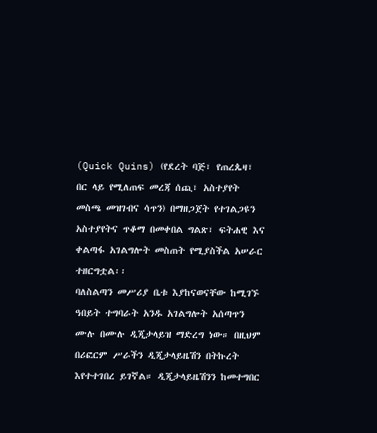(Quick Quins) (የደረት ባጅ፣ የጠረጴዛ፣ በር ላይ የሚለጠፍ መረጃ ሰጪ፣ አስተያየት መስጫ መዝገብና ሳጥን) በማዘጋጀት የተገልጋዩን አስተያየትና ጥቆማ በመቀበል ግልጽ፣ ፍትሐዊ እና ቀልጣፋ አገልግሎት መስጠት የሚያስችል አሠራር ተዘርግቷል፡፡
ባለስልጣን መሥሪያ ቤቱ እያከናወናቸው ከሚገኙ ዓበይት ተግባራት አንዱ አገልግሎት አሰጣጥን ሙሉ በሙሉ ዲጂታላይዝ ማድረግ ነው። በዚህም በሪፎርም ሥራችን ዲጂታላይዜሽን በትኩረት እየተተገበረ ይገኛል። ዲጂታላይዜሽንን ከመተግበር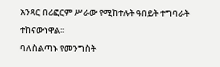አንጻር በሪፎርም ሥራው የሚከተሉት ዓበይት ተግባራት ተከናውነዋል፡፡
ባለስልጣኑ የመንግስት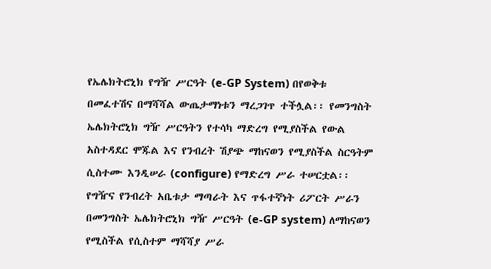የኤሌክትሮኒክ የግዥ ሥርዓት (e-GP System) በየወቅቱ በመፈተሽና በማሻሻል ውጤታማነቱን ማረጋገጥ ተችሏል፡፡ የመንግስት ኤሌክትሮኒክ ግዥ ሥርዓትን የተሳካ ማድረግ የሚያስችል የውል አስተዳደር ሞጁል እና የንብረት ሽያጭ ማከናወን የሚያስችል ስርዓትም ሲስተሙ እንዲሠራ (configure) የማድረግ ሥራ ተሠርቷል፡፡ የግዥና የንብረት አቤቱታ ማጣራት እና ጥፋተኛነት ሪፖርት ሥራን በመንግስት ኤሌክትሮኒክ ግዥ ሥርዓት (e-GP system) ለማከናወን የሚስችል የሲስተም ማሻሻያ ሥራ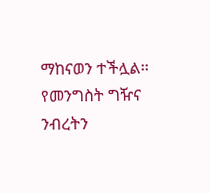ማከናወን ተችሏል፡፡ የመንግስት ግዥና ንብረትን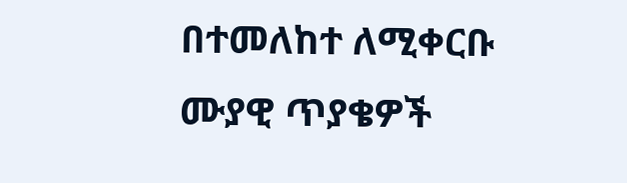በተመለከተ ለሚቀርቡ ሙያዊ ጥያቄዎች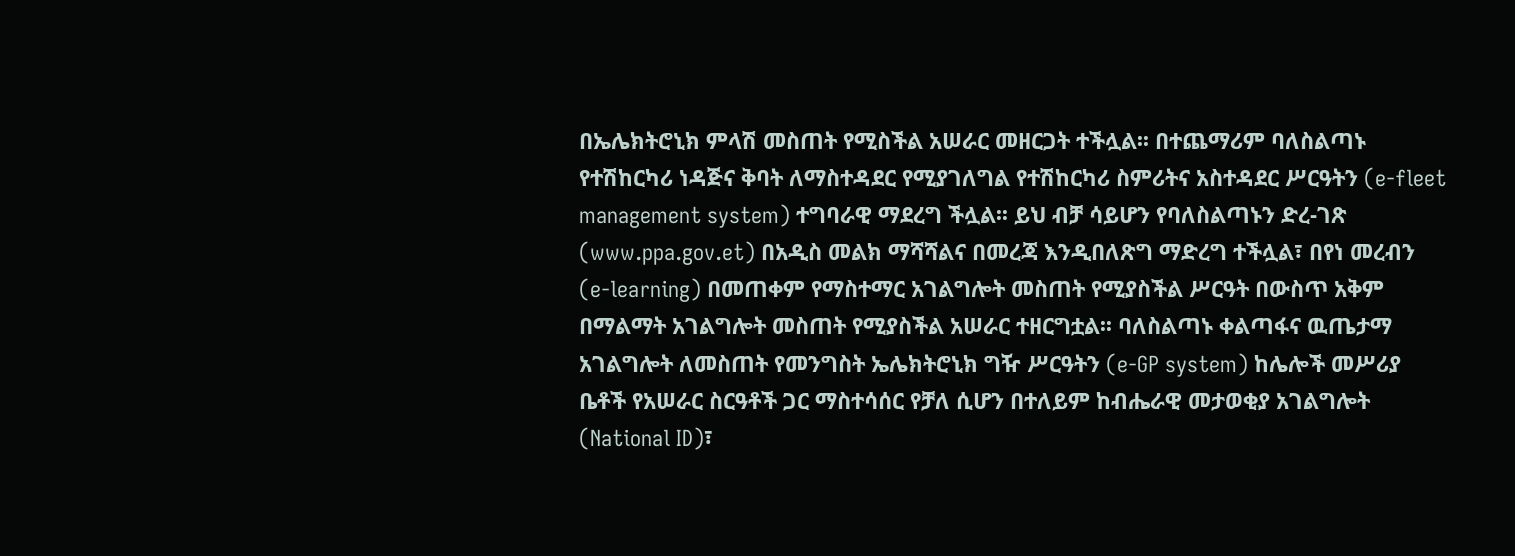በኤሌክትሮኒክ ምላሽ መስጠት የሚስችል አሠራር መዘርጋት ተችሏል፡፡ በተጨማሪም ባለስልጣኑ የተሽከርካሪ ነዳጅና ቅባት ለማስተዳደር የሚያገለግል የተሽከርካሪ ስምሪትና አስተዳደር ሥርዓትን (e-fleet management system) ተግባራዊ ማደረግ ችሏል፡፡ ይህ ብቻ ሳይሆን የባለስልጣኑን ድረ-ገጽ (www.ppa.gov.et) በአዲስ መልክ ማሻሻልና በመረጃ እንዲበለጽግ ማድረግ ተችሏል፣ በየነ መረብን (e-learning) በመጠቀም የማስተማር አገልግሎት መስጠት የሚያስችል ሥርዓት በውስጥ አቅም በማልማት አገልግሎት መስጠት የሚያስችል አሠራር ተዘርግቷል፡፡ ባለስልጣኑ ቀልጣፋና ዉጤታማ አገልግሎት ለመስጠት የመንግስት ኤሌክትሮኒክ ግዥ ሥርዓትን (e-GP system) ከሌሎች መሥሪያ ቤቶች የአሠራር ስርዓቶች ጋር ማስተሳሰር የቻለ ሲሆን በተለይም ከብሔራዊ መታወቂያ አገልግሎት (National ID)፣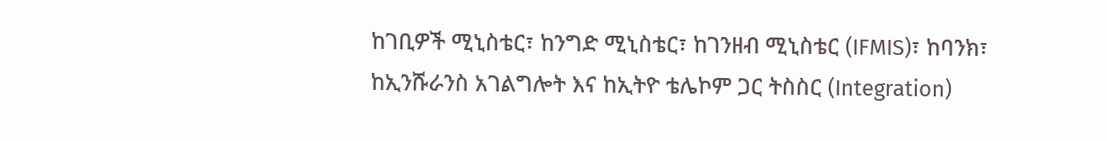ከገቢዎች ሚኒስቴር፣ ከንግድ ሚኒስቴር፣ ከገንዘብ ሚኒስቴር (IFMIS)፣ ከባንክ፣ ከኢንሹራንስ አገልግሎት እና ከኢትዮ ቴሌኮም ጋር ትስስር (Integration)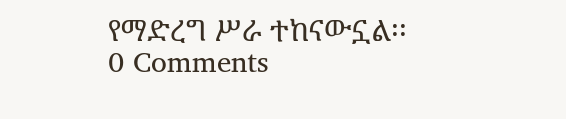የማድረግ ሥራ ተከናውኗል፡፡
0 Comments